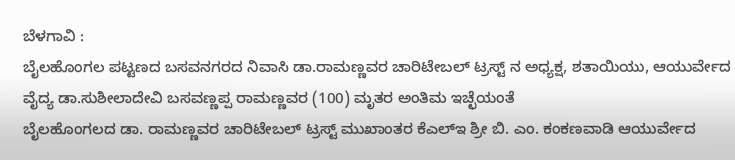ಬೆಳಗಾವಿ :
ಬೈಲಹೊಂಗಲ ಪಟ್ಟಣದ ಬಸವನಗರದ ನಿವಾಸಿ ಡಾ.ರಾಮಣ್ಣವರ ಚಾರಿಟೇಬಲ್ ಟ್ರಸ್ಟ್ ನ ಅಧ್ಯಕ್ಷ, ಶತಾಯಿಯು, ಆಯುರ್ವೇದ ವೈದ್ಯ ಡಾ.ಸುಶೀಲಾದೇವಿ ಬಸವಣ್ಣಪ್ಪ ರಾಮಣ್ಣವರ (100) ಮೃತರ ಅಂತಿಮ ಇಚ್ಛೆಯಂತೆ
ಬೈಲಹೊಂಗಲದ ಡಾ. ರಾಮಣ್ಣವರ ಚಾರಿಟೇಬಲ್ ಟ್ರಸ್ಟ್ ಮುಖಾಂತರ ಕೆಎಲ್ಇ ಶ್ರೀ ಬಿ. ಎಂ. ಕಂಕಣವಾಡಿ ಆಯುರ್ವೇದ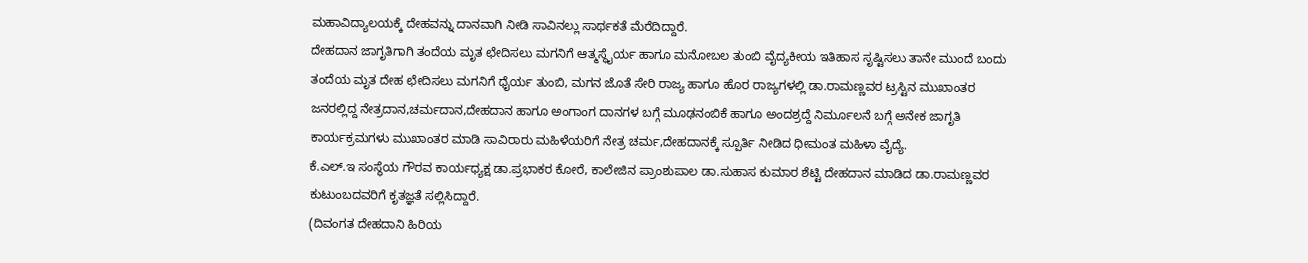ಮಹಾವಿದ್ಯಾಲಯಕ್ಕೆ ದೇಹವನ್ನು ದಾನವಾಗಿ ನೀಡಿ ಸಾವಿನಲ್ಲು ಸಾರ್ಥಕತೆ ಮೆರೆದಿದ್ದಾರೆ.
ದೇಹದಾನ ಜಾಗೃತಿಗಾಗಿ ತಂದೆಯ ಮೃತ ಛೇದಿಸಲು ಮಗನಿಗೆ ಆತ್ಮಸ್ಥೈರ್ಯ ಹಾಗೂ ಮನೋಬಲ ತುಂಬಿ ವೈದ್ಯಕೀಯ ಇತಿಹಾಸ ಸೃಷ್ಟಿಸಲು ತಾನೇ ಮುಂದೆ ಬಂದು ತಂದೆಯ ಮೃತ ದೇಹ ಛೇದಿಸಲು ಮಗನಿಗೆ ಧೈರ್ಯ ತುಂಬಿ, ಮಗನ ಜೊತೆ ಸೇರಿ ರಾಜ್ಯ ಹಾಗೂ ಹೊರ ರಾಜ್ಯಗಳಲ್ಲಿ ಡಾ.ರಾಮಣ್ಣವರ ಟ್ರಸ್ಟಿನ ಮುಖಾಂತರ ಜನರಲ್ಲಿದ್ದ ನೇತ್ರದಾನ,ಚರ್ಮದಾನ,ದೇಹದಾನ ಹಾಗೂ ಅಂಗಾಂಗ ದಾನಗಳ ಬಗ್ಗೆ ಮೂಢನಂಬಿಕೆ ಹಾಗೂ ಅಂದಶ್ರದ್ದೆ ನಿರ್ಮೂಲನೆ ಬಗ್ಗೆ ಅನೇಕ ಜಾಗೃತಿ ಕಾರ್ಯಕ್ರಮಗಳು ಮುಖಾಂತರ ಮಾಡಿ ಸಾವಿರಾರು ಮಹಿಳೆಯರಿಗೆ ನೇತ್ರ ಚರ್ಮ,ದೇಹದಾನಕ್ಕೆ ಸ್ಪೂರ್ತಿ ನೀಡಿದ ಧೀಮಂತ ಮಹಿಳಾ ವೈದ್ಯೆ.
ಕೆ.ಎಲ್.ಇ ಸಂಸ್ಥೆಯ ಗೌರವ ಕಾರ್ಯಧ್ಯಕ್ಷ ಡಾ.ಪ್ರಭಾಕರ ಕೋರೆ, ಕಾಲೇಜಿನ ಪ್ರಾಂಶುಪಾಲ ಡಾ.ಸುಹಾಸ ಕುಮಾರ ಶೆಟ್ಟಿ ದೇಹದಾನ ಮಾಡಿದ ಡಾ.ರಾಮಣ್ಣವರ ಕುಟುಂಬದವರಿಗೆ ಕೃತಜ್ಞತೆ ಸಲ್ಲಿಸಿದ್ದಾರೆ.
(ದಿವಂಗತ ದೇಹದಾನಿ ಹಿರಿಯ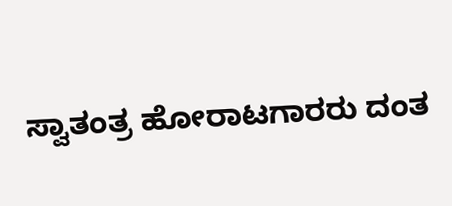ಸ್ವಾತಂತ್ರ ಹೋರಾಟಗಾರರು ದಂತ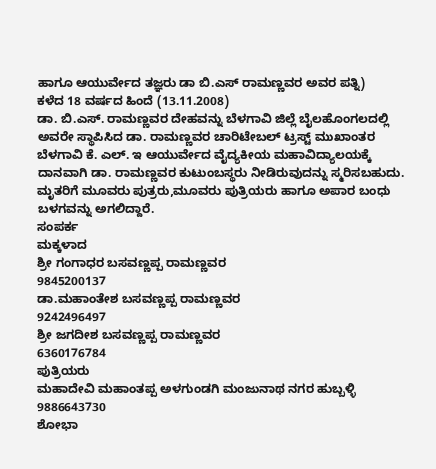ಹಾಗೂ ಆಯುರ್ವೇದ ತಜ್ಞರು ಡಾ ಬಿ.ಎಸ್ ರಾಮಣ್ಣವರ ಅವರ ಪತ್ನಿ)
ಕಳೆದ 18 ವರ್ಷದ ಹಿಂದೆ (13.11.2008)
ಡಾ. ಬಿ.ಎಸ್. ರಾಮಣ್ಣವರ ದೇಹವನ್ನು ಬೆಳಗಾವಿ ಜಿಲ್ಲೆ ಬೈಲಹೊಂಗಲದಲ್ಲಿ ಅವರೇ ಸ್ಥಾಪಿಸಿದ ಡಾ. ರಾಮಣ್ಣವರ ಚಾರಿಟೇಬಲ್ ಟ್ರಸ್ಟ್ ಮುಖಾಂತರ ಬೆಳಗಾವಿ ಕೆ. ಎಲ್. ಇ ಆಯುರ್ವೇದ ವೈದ್ಯಕೀಯ ಮಹಾವಿದ್ಯಾಲಯಕ್ಕೆ ದಾನವಾಗಿ ಡಾ. ರಾಮಣ್ಣವರ ಕುಟುಂಬಸ್ಥರು ನೀಡಿರುವುದನ್ನು ಸ್ಮರಿಸಬಹುದು.
ಮೃತರಿಗೆ ಮೂವರು ಪುತ್ರರು,ಮೂವರು ಪುತ್ರಿಯರು ಹಾಗೂ ಅಪಾರ ಬಂಧು ಬಳಗವನ್ನು ಅಗಲಿದ್ದಾರೆ.
ಸಂಪರ್ಕ
ಮಕ್ಕಳಾದ
ಶ್ರೀ ಗಂಗಾಧರ ಬಸವಣ್ಣಪ್ಪ ರಾಮಣ್ಣವರ
9845200137
ಡಾ.ಮಹಾಂತೇಶ ಬಸವಣ್ಣಪ್ಪ ರಾಮಣ್ಣವರ
9242496497
ಶ್ರೀ ಜಗದೀಶ ಬಸವಣ್ಣಪ್ಪ ರಾಮಣ್ಣವರ
6360176784
ಪುತ್ರಿಯರು
ಮಹಾದೇವಿ ಮಹಾಂತಪ್ಪ ಅಳಗುಂಡಗಿ ಮಂಜುನಾಥ ನಗರ ಹುಬ್ಬಳ್ಳಿ
9886643730
ಶೋಭಾ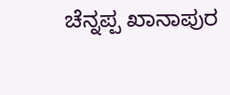ಚೆನ್ನಪ್ಪ ಖಾನಾಪುರ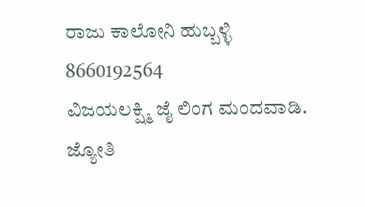ರಾಜು ಕಾಲೋನಿ ಹುಬ್ಬಳ್ಳಿ
8660192564
ವಿಜಯಲಕ್ಷ್ಮಿ ಜೈ ಲಿಂಗ ಮಂದವಾಡಿ.
ಜ್ಯೋತಿ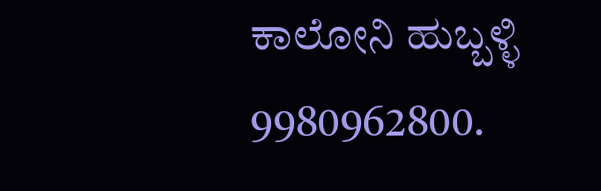ಕಾಲೋನಿ ಹುಬ್ಬಳ್ಳಿ
9980962800.